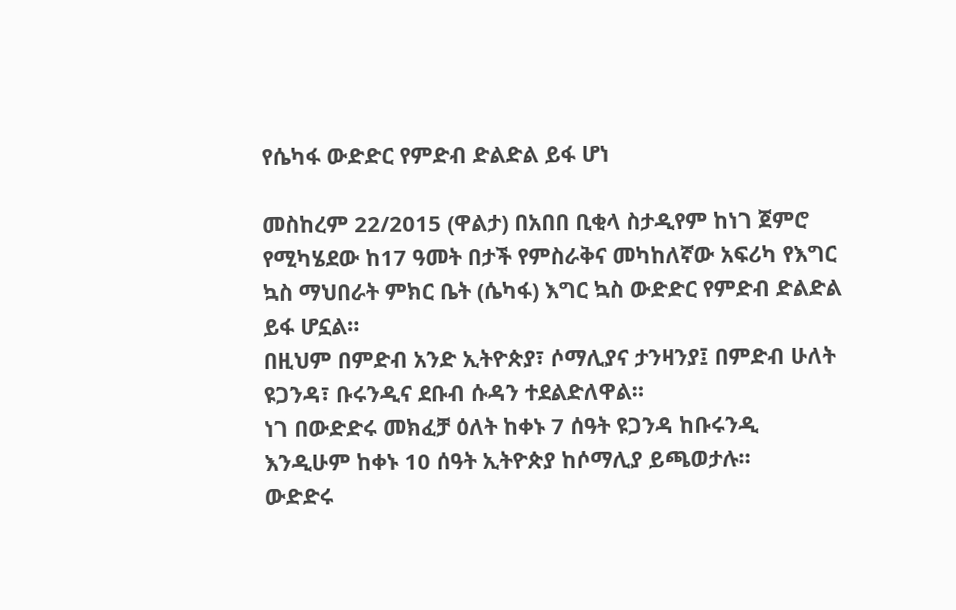የሴካፋ ውድድር የምድብ ድልድል ይፋ ሆነ

መስከረም 22/2015 (ዋልታ) በአበበ ቢቂላ ስታዲየም ከነገ ጀምሮ የሚካሄደው ከ17 ዓመት በታች የምስራቅና መካከለኛው አፍሪካ የእግር ኳስ ማህበራት ምክር ቤት (ሴካፋ) እግር ኳስ ውድድር የምድብ ድልድል ይፋ ሆኗል።
በዚህም በምድብ አንድ ኢትዮጵያ፣ ሶማሊያና ታንዛንያ፤ በምድብ ሁለት ዩጋንዳ፣ ቡሩንዲና ደቡብ ሱዳን ተደልድለዋል።
ነገ በውድድሩ መክፈቻ ዕለት ከቀኑ 7 ሰዓት ዩጋንዳ ከቡሩንዲ እንዲሁም ከቀኑ 10 ሰዓት ኢትዮጵያ ከሶማሊያ ይጫወታሉ።
ውድድሩ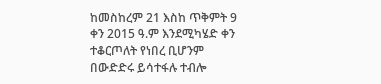ከመስከረም 21 እስከ ጥቅምት 9 ቀን 2015 ዓ.ም እንደሚካሄድ ቀን ተቆርጦለት የነበረ ቢሆንም በውድድሩ ይሳተፋሉ ተብሎ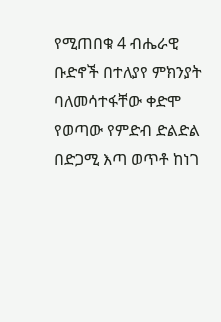የሚጠበቁ 4 ብሔራዊ ቡድኖች በተለያየ ምክንያት ባለመሳተፋቸው ቀድሞ የወጣው የምድብ ድልድል በድጋሚ እጣ ወጥቶ ከነገ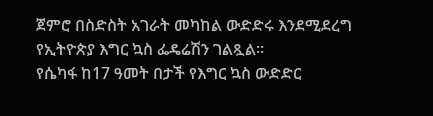ጀምሮ በስድስት አገራት መካከል ውድድሩ እንደሚደረግ የኢትዮጵያ እግር ኳስ ፌዴሬሽን ገልጿል።
የሴካፋ ከ17 ዓመት በታች የእግር ኳስ ውድድር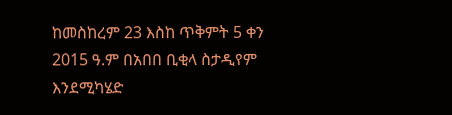ከመስከረም 23 እስከ ጥቅምት 5 ቀን 2015 ዓ.ም በአበበ ቢቂላ ስታዲየም እንደሚካሄድ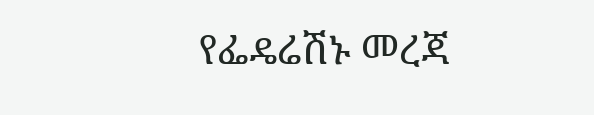የፌዴሬሽኑ መረጃ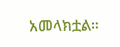አመላክቷል።